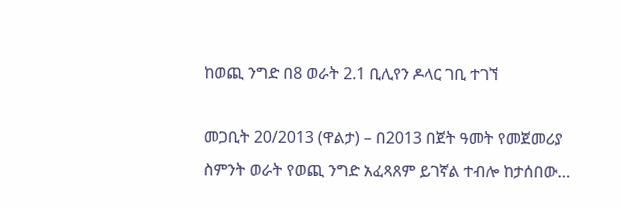ከወጪ ንግድ በ8 ወራት 2.1 ቢሊየን ዶላር ገቢ ተገኘ

መጋቢት 20/2013 (ዋልታ) – በ2013 በጀት ዓመት የመጀመሪያ ስምንት ወራት የወጪ ንግድ አፈጻጸም ይገኛል ተብሎ ከታሰበው…